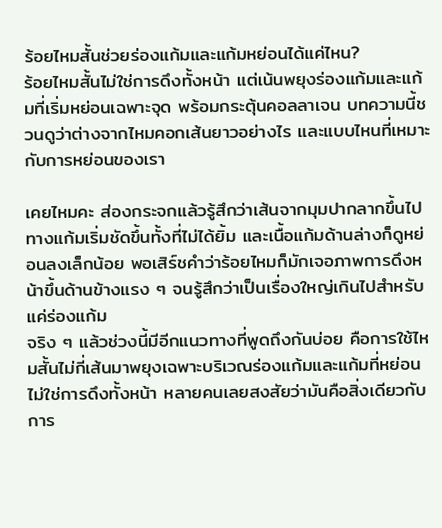ร้อยไหมสั้นช่วยร่องแก้มและแก้มหย่อนได้แค่ไหน?
ร้อยไหมสั้นไม่ใช่การดึงทั้งหน้า แต่เน้นพยุงร่องแก้มและแก้มที่เริ่มหย่อนเฉพาะจุด พร้อมกระตุ้นคอลลาเจน บทความนี้ชวนดูว่าต่างจากไหมคอกเส้นยาวอย่างไร และแบบไหนที่เหมาะกับการหย่อนของเรา

เคยไหมคะ ส่องกระจกแล้วรู้สึกว่าเส้นจากมุมปากลากขึ้นไปทางแก้มเริ่มชัดขึ้นทั้งที่ไม่ได้ยิ้ม และเนื้อแก้มด้านล่างก็ดูหย่อนลงเล็กน้อย พอเสิร์ชคำว่าร้อยไหมก็มักเจอภาพการดึงหน้าขึ้นด้านข้างแรง ๆ จนรู้สึกว่าเป็นเรื่องใหญ่เกินไปสำหรับแค่ร่องแก้ม
จริง ๆ แล้วช่วงนี้มีอีกแนวทางที่พูดถึงกันบ่อย คือการใช้ไหมสั้นไม่กี่เส้นมาพยุงเฉพาะบริเวณร่องแก้มและแก้มที่หย่อน ไม่ใช่การดึงทั้งหน้า หลายคนเลยสงสัยว่ามันคือสิ่งเดียวกับการ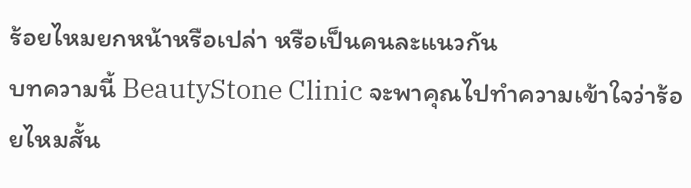ร้อยไหมยกหน้าหรือเปล่า หรือเป็นคนละแนวกัน
บทความนี้ BeautyStone Clinic จะพาคุณไปทำความเข้าใจว่าร้อยไหมสั้น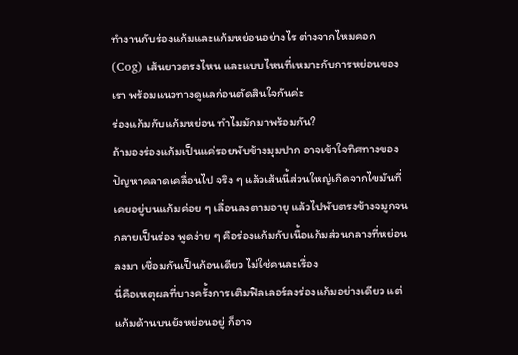ทำงานกับร่องแก้มและแก้มหย่อนอย่างไร ต่างจากไหมคอก (Cog) เส้นยาวตรงไหน และแบบไหนที่เหมาะกับการหย่อนของเรา พร้อมแนวทางดูแลก่อนตัดสินใจกันค่ะ
ร่องแก้มกับแก้มหย่อน ทำไมมักมาพร้อมกัน?
ถ้ามองร่องแก้มเป็นแค่รอยพับข้างมุมปาก อาจเข้าใจทิศทางของปัญหาคลาดเคลื่อนไป จริง ๆ แล้วเส้นนี้ส่วนใหญ่เกิดจากไขมันที่เคยอยู่บนแก้มค่อย ๆ เลื่อนลงตามอายุ แล้วไปพับตรงข้างจมูกจนกลายเป็นร่อง พูดง่าย ๆ คือร่องแก้มกับเนื้อแก้มส่วนกลางที่หย่อนลงมา เชื่อมกันเป็นก้อนเดียว ไม่ใช่คนละเรื่อง
นี่คือเหตุผลที่บางครั้งการเติมฟิลเลอร์ลงร่องแก้มอย่างเดียว แต่แก้มด้านบนยังหย่อนอยู่ ก็อาจ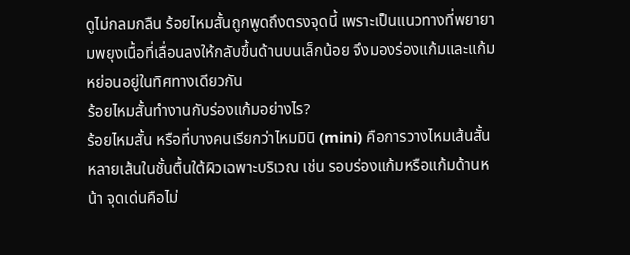ดูไม่กลมกลืน ร้อยไหมสั้นถูกพูดถึงตรงจุดนี้ เพราะเป็นแนวทางที่พยายามพยุงเนื้อที่เลื่อนลงให้กลับขึ้นด้านบนเล็กน้อย จึงมองร่องแก้มและแก้มหย่อนอยู่ในทิศทางเดียวกัน
ร้อยไหมสั้นทำงานกับร่องแก้มอย่างไร?
ร้อยไหมสั้น หรือที่บางคนเรียกว่าไหมมินิ (mini) คือการวางไหมเส้นสั้นหลายเส้นในชั้นตื้นใต้ผิวเฉพาะบริเวณ เช่น รอบร่องแก้มหรือแก้มด้านหน้า จุดเด่นคือไม่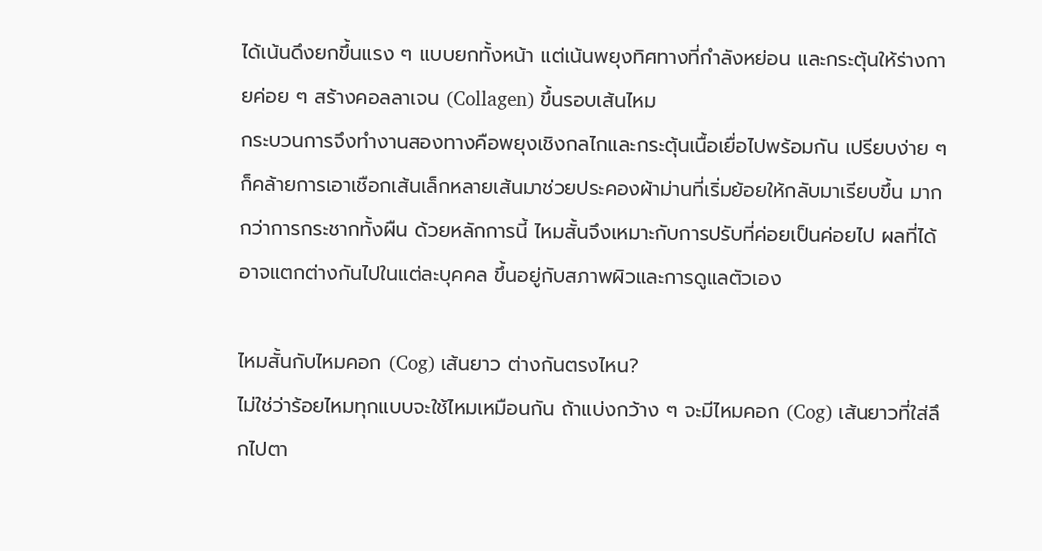ได้เน้นดึงยกขึ้นแรง ๆ แบบยกทั้งหน้า แต่เน้นพยุงทิศทางที่กำลังหย่อน และกระตุ้นให้ร่างกายค่อย ๆ สร้างคอลลาเจน (Collagen) ขึ้นรอบเส้นไหม
กระบวนการจึงทำงานสองทางคือพยุงเชิงกลไกและกระตุ้นเนื้อเยื่อไปพร้อมกัน เปรียบง่าย ๆ ก็คล้ายการเอาเชือกเส้นเล็กหลายเส้นมาช่วยประคองผ้าม่านที่เริ่มย้อยให้กลับมาเรียบขึ้น มากกว่าการกระชากทั้งผืน ด้วยหลักการนี้ ไหมสั้นจึงเหมาะกับการปรับที่ค่อยเป็นค่อยไป ผลที่ได้อาจแตกต่างกันไปในแต่ละบุคคล ขึ้นอยู่กับสภาพผิวและการดูแลตัวเอง

ไหมสั้นกับไหมคอก (Cog) เส้นยาว ต่างกันตรงไหน?
ไม่ใช่ว่าร้อยไหมทุกแบบจะใช้ไหมเหมือนกัน ถ้าแบ่งกว้าง ๆ จะมีไหมคอก (Cog) เส้นยาวที่ใส่ลึกไปตา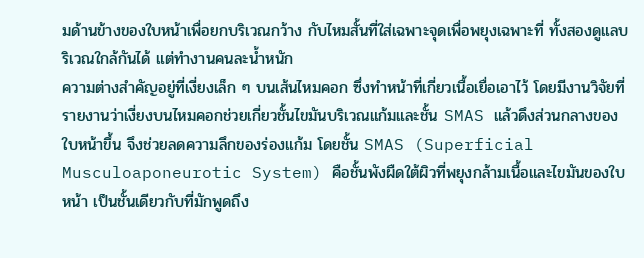มด้านข้างของใบหน้าเพื่อยกบริเวณกว้าง กับไหมสั้นที่ใส่เฉพาะจุดเพื่อพยุงเฉพาะที่ ทั้งสองดูแลบริเวณใกล้กันได้ แต่ทำงานคนละน้ำหนัก
ความต่างสำคัญอยู่ที่เงี่ยงเล็ก ๆ บนเส้นไหมคอก ซึ่งทำหน้าที่เกี่ยวเนื้อเยื่อเอาไว้ โดยมีงานวิจัยที่รายงานว่าเงี่ยงบนไหมคอกช่วยเกี่ยวชั้นไขมันบริเวณแก้มและชั้น SMAS แล้วดึงส่วนกลางของใบหน้าขึ้น จึงช่วยลดความลึกของร่องแก้ม โดยชั้น SMAS (Superficial Musculoaponeurotic System) คือชั้นพังผืดใต้ผิวที่พยุงกล้ามเนื้อและไขมันของใบหน้า เป็นชั้นเดียวกับที่มักพูดถึง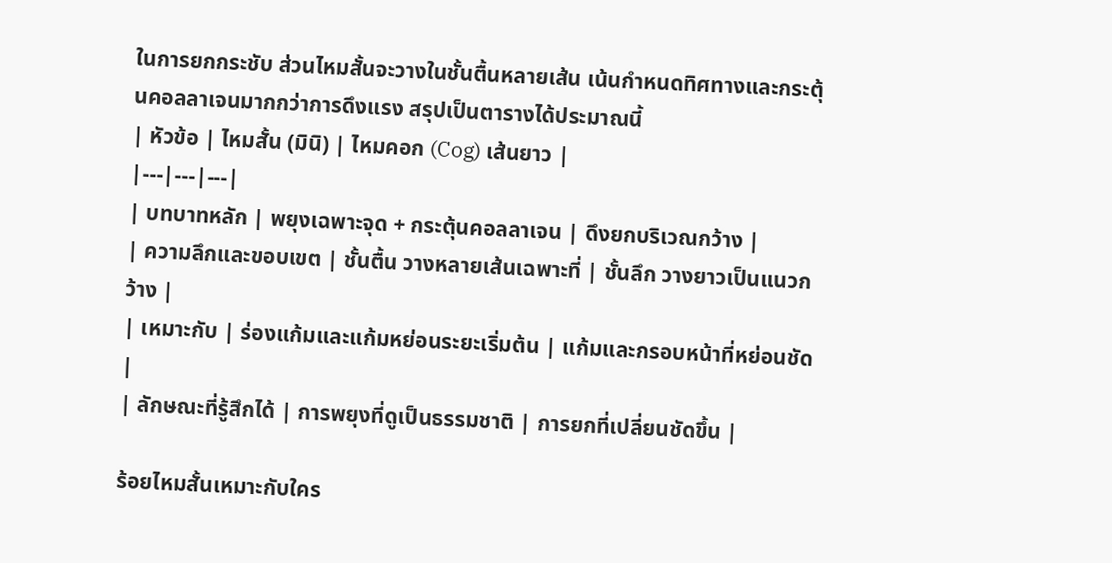ในการยกกระชับ ส่วนไหมสั้นจะวางในชั้นตื้นหลายเส้น เน้นกำหนดทิศทางและกระตุ้นคอลลาเจนมากกว่าการดึงแรง สรุปเป็นตารางได้ประมาณนี้
| หัวข้อ | ไหมสั้น (มินิ) | ไหมคอก (Cog) เส้นยาว |
|---|---|---|
| บทบาทหลัก | พยุงเฉพาะจุด + กระตุ้นคอลลาเจน | ดึงยกบริเวณกว้าง |
| ความลึกและขอบเขต | ชั้นตื้น วางหลายเส้นเฉพาะที่ | ชั้นลึก วางยาวเป็นแนวกว้าง |
| เหมาะกับ | ร่องแก้มและแก้มหย่อนระยะเริ่มต้น | แก้มและกรอบหน้าที่หย่อนชัด |
| ลักษณะที่รู้สึกได้ | การพยุงที่ดูเป็นธรรมชาติ | การยกที่เปลี่ยนชัดขึ้น |

ร้อยไหมสั้นเหมาะกับใคร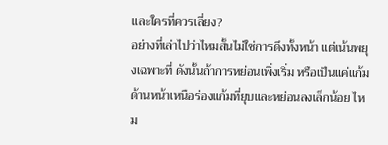และใครที่ควรเลี่ยง?
อย่างที่เล่าไปว่าไหมสั้นไม่ใช่การดึงทั้งหน้า แต่เน้นพยุงเฉพาะที่ ดังนั้นถ้าการหย่อนเพิ่งเริ่ม หรือเป็นแค่แก้มด้านหน้าเหนือร่องแก้มที่ยุบและหย่อนลงเล็กน้อย ไหม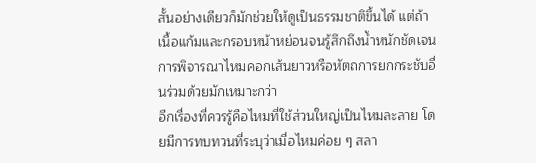สั้นอย่างเดียวก็มักช่วยให้ดูเป็นธรรมชาติขึ้นได้ แต่ถ้าเนื้อแก้มและกรอบหน้าหย่อนจนรู้สึกถึงน้ำหนักชัดเจน การพิจารณาไหมคอกเส้นยาวหรือหัตถการยกกระชับอื่นร่วมด้วยมักเหมาะกว่า
อีกเรื่องที่ควรรู้คือไหมที่ใช้ส่วนใหญ่เป็นไหมละลาย โดยมีการทบทวนที่ระบุว่าเมื่อไหมค่อย ๆ สลา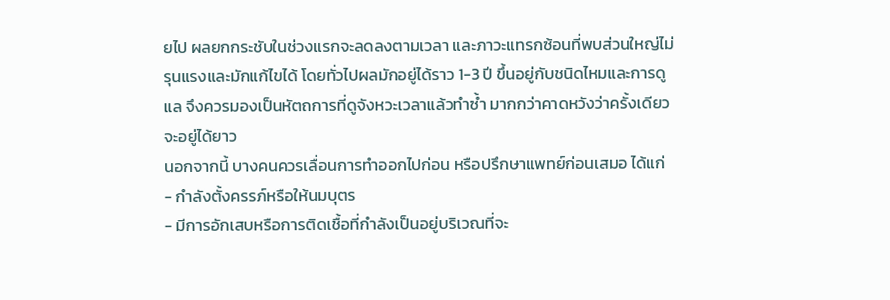ยไป ผลยกกระชับในช่วงแรกจะลดลงตามเวลา และภาวะแทรกซ้อนที่พบส่วนใหญ่ไม่รุนแรงและมักแก้ไขได้ โดยทั่วไปผลมักอยู่ได้ราว 1-3 ปี ขึ้นอยู่กับชนิดไหมและการดูแล จึงควรมองเป็นหัตถการที่ดูจังหวะเวลาแล้วทำซ้ำ มากกว่าคาดหวังว่าครั้งเดียวจะอยู่ได้ยาว
นอกจากนี้ บางคนควรเลื่อนการทำออกไปก่อน หรือปรึกษาแพทย์ก่อนเสมอ ได้แก่
- กำลังตั้งครรภ์หรือให้นมบุตร
- มีการอักเสบหรือการติดเชื้อที่กำลังเป็นอยู่บริเวณที่จะ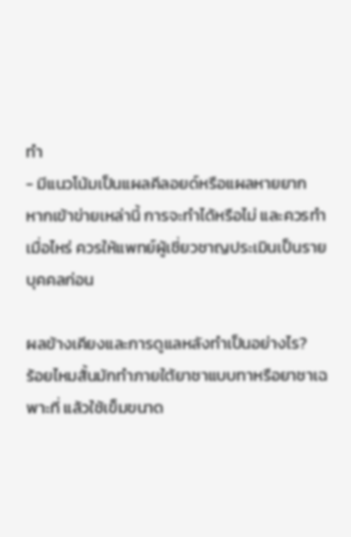ทำ
- มีแนวโน้มเป็นแผลคีลอยด์หรือแผลหายยาก
หากเข้าข่ายเหล่านี้ การจะทำได้หรือไม่ และควรทำเมื่อไหร่ ควรให้แพทย์ผู้เชี่ยวชาญประเมินเป็นรายบุคคลก่อน

ผลข้างเคียงและการดูแลหลังทำเป็นอย่างไร?
ร้อยไหมสั้นมักทำภายใต้ยาชาแบบทาหรือยาชาเฉพาะที่ แล้วใช้เข็มขนาด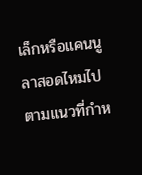เล็กหรือแคนนูลาสอดไหมไปตามแนวที่กำห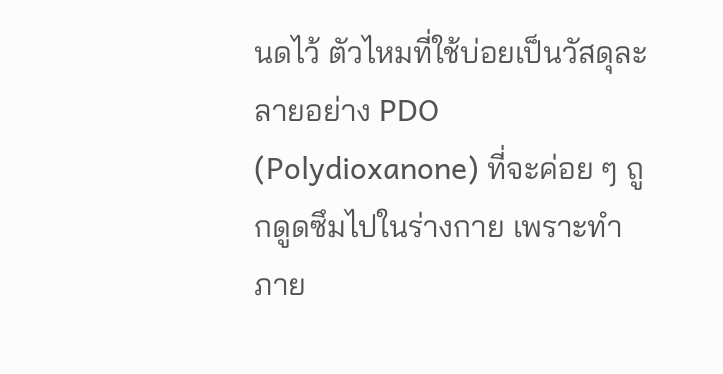นดไว้ ตัวไหมที่ใช้บ่อยเป็นวัสดุละลายอย่าง PDO (Polydioxanone) ที่จะค่อย ๆ ถูกดูดซึมไปในร่างกาย เพราะทำภาย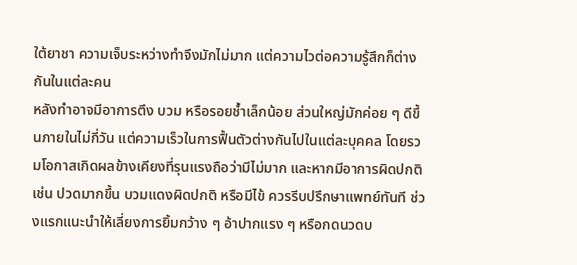ใต้ยาชา ความเจ็บระหว่างทำจึงมักไม่มาก แต่ความไวต่อความรู้สึกก็ต่างกันในแต่ละคน
หลังทำอาจมีอาการตึง บวม หรือรอยช้ำเล็กน้อย ส่วนใหญ่มักค่อย ๆ ดีขึ้นภายในไม่กี่วัน แต่ความเร็วในการฟื้นตัวต่างกันไปในแต่ละบุคคล โดยรวมโอกาสเกิดผลข้างเคียงที่รุนแรงถือว่ามีไม่มาก และหากมีอาการผิดปกติ เช่น ปวดมากขึ้น บวมแดงผิดปกติ หรือมีไข้ ควรรีบปรึกษาแพทย์ทันที ช่วงแรกแนะนำให้เลี่ยงการยิ้มกว้าง ๆ อ้าปากแรง ๆ หรือกดนวดบ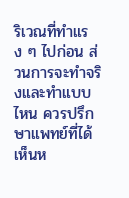ริเวณที่ทำแรง ๆ ไปก่อน ส่วนการจะทำจริงและทำแบบไหน ควรปรึกษาแพทย์ที่ได้เห็นห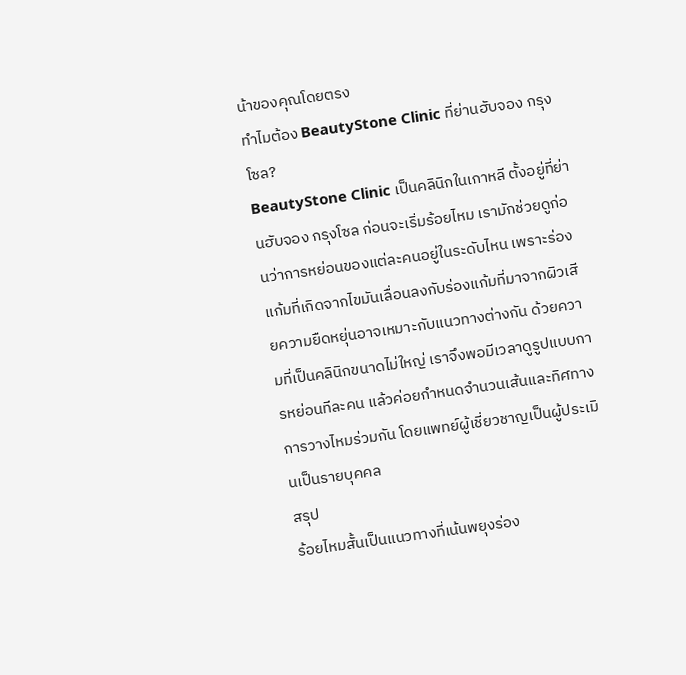น้าของคุณโดยตรง
ทำไมต้อง BeautyStone Clinic ที่ย่านฮับจอง กรุงโซล?
BeautyStone Clinic เป็นคลินิกในเกาหลี ตั้งอยู่ที่ย่านฮับจอง กรุงโซล ก่อนจะเริ่มร้อยไหม เรามักช่วยดูก่อนว่าการหย่อนของแต่ละคนอยู่ในระดับไหน เพราะร่องแก้มที่เกิดจากไขมันเลื่อนลงกับร่องแก้มที่มาจากผิวเสียความยืดหยุ่นอาจเหมาะกับแนวทางต่างกัน ด้วยความที่เป็นคลินิกขนาดไม่ใหญ่ เราจึงพอมีเวลาดูรูปแบบการหย่อนทีละคน แล้วค่อยกำหนดจำนวนเส้นและทิศทางการวางไหมร่วมกัน โดยแพทย์ผู้เชี่ยวชาญเป็นผู้ประเมินเป็นรายบุคคล
สรุป
ร้อยไหมสั้นเป็นแนวทางที่เน้นพยุงร่อง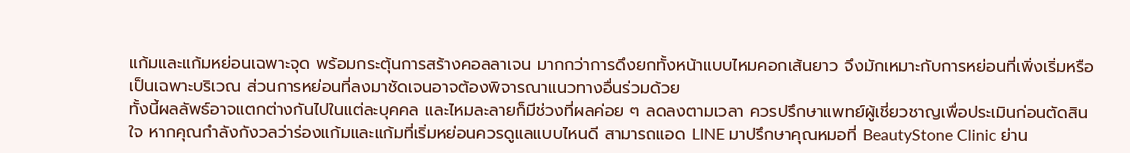แก้มและแก้มหย่อนเฉพาะจุด พร้อมกระตุ้นการสร้างคอลลาเจน มากกว่าการดึงยกทั้งหน้าแบบไหมคอกเส้นยาว จึงมักเหมาะกับการหย่อนที่เพิ่งเริ่มหรือเป็นเฉพาะบริเวณ ส่วนการหย่อนที่ลงมาชัดเจนอาจต้องพิจารณาแนวทางอื่นร่วมด้วย
ทั้งนี้ผลลัพธ์อาจแตกต่างกันไปในแต่ละบุคคล และไหมละลายก็มีช่วงที่ผลค่อย ๆ ลดลงตามเวลา ควรปรึกษาแพทย์ผู้เชี่ยวชาญเพื่อประเมินก่อนตัดสินใจ หากคุณกำลังกังวลว่าร่องแก้มและแก้มที่เริ่มหย่อนควรดูแลแบบไหนดี สามารถแอด LINE มาปรึกษาคุณหมอที่ BeautyStone Clinic ย่าน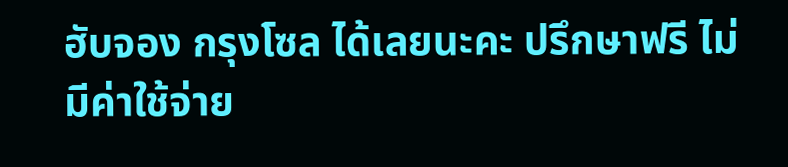ฮับจอง กรุงโซล ได้เลยนะคะ ปรึกษาฟรี ไม่มีค่าใช้จ่าย